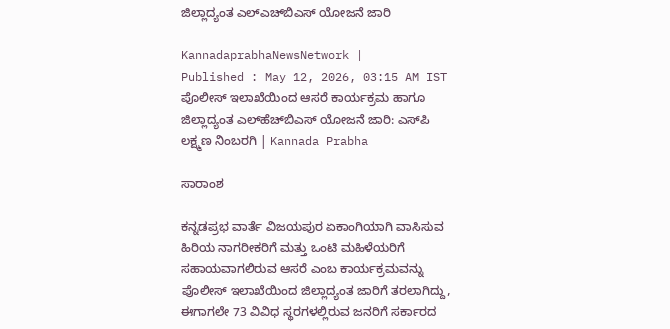ಜಿಲ್ಲಾದ್ಯಂತ ಎಲ್‌ಎಚ್‌ಬಿಎಸ್‌ ಯೋಜನೆ ಜಾರಿ

KannadaprabhaNewsNetwork |
Published : May 12, 2026, 03:15 AM IST
ಪೊಲೀಸ್ ಇಲಾಖೆಯಿಂದ ಆಸರೆ ಕಾರ್ಯಕ್ರಮ ಹಾಗೂ ಜಿಲ್ಲಾದ್ಯಂತ ಎಲ್‌ಹೆಚ್‌ಬಿಎಸ್‌ ಯೋಜನೆ ಜಾರಿ: ಎಸ್‌ಪಿ ಲಕ್ಷ್ಮಣ ನಿಂಬರಗಿ | Kannada Prabha

ಸಾರಾಂಶ

ಕನ್ನಡಪ್ರಭ ವಾರ್ತೆ ವಿಜಯಪುರ ಏಕಾಂಗಿಯಾಗಿ ವಾಸಿಸುವ ಹಿರಿಯ ನಾಗರೀಕರಿಗೆ ಮತ್ತು ಒಂಟಿ ಮಹಿಳೆಯರಿಗೆ ಸಹಾಯವಾಗಲಿರುವ ಆಸರೆ ಎಂಬ ಕಾರ್ಯಕ್ರಮವನ್ನು ಪೊಲೀಸ್ ಇಲಾಖೆಯಿಂದ ಜಿಲ್ಲಾದ್ಯಂತ ಜಾರಿಗೆ ತರಲಾಗಿದ್ದು, ಈಗಾಗಲೇ 73 ವಿವಿಧ ಸ್ಥರಗಳಲ್ಲಿರುವ ಜನರಿಗೆ ಸರ್ಕಾರದ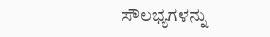ಸೌಲಭ್ಯಗಳನ್ನು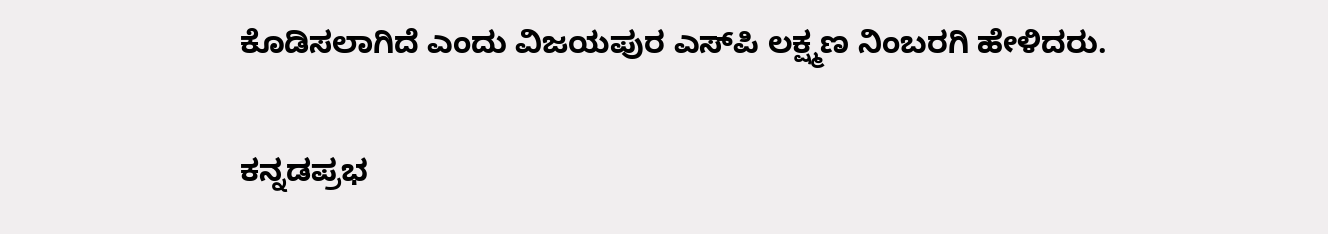ಕೊಡಿಸಲಾಗಿದೆ ಎಂದು ವಿಜಯಪುರ ಎಸ್‌ಪಿ ಲಕ್ಷ್ಮಣ ನಿಂಬರಗಿ ಹೇಳಿದರು.

ಕನ್ನಡಪ್ರಭ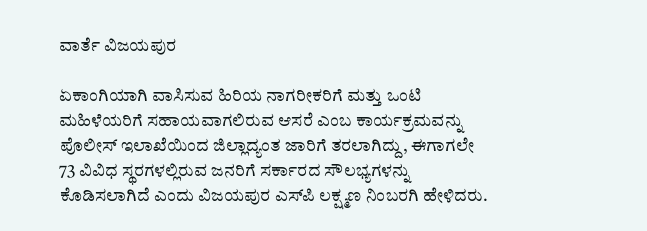ವಾರ್ತೆ ವಿಜಯಪುರ

ಏಕಾಂಗಿಯಾಗಿ ವಾಸಿಸುವ ಹಿರಿಯ ನಾಗರೀಕರಿಗೆ ಮತ್ತು ಒಂಟಿ ಮಹಿಳೆಯರಿಗೆ ಸಹಾಯವಾಗಲಿರುವ ಆಸರೆ ಎಂಬ ಕಾರ್ಯಕ್ರಮವನ್ನು ಪೊಲೀಸ್ ಇಲಾಖೆಯಿಂದ ಜಿಲ್ಲಾದ್ಯಂತ ಜಾರಿಗೆ ತರಲಾಗಿದ್ದು, ಈಗಾಗಲೇ 73 ವಿವಿಧ ಸ್ಥರಗಳಲ್ಲಿರುವ ಜನರಿಗೆ ಸರ್ಕಾರದ ಸೌಲಭ್ಯಗಳನ್ನು ಕೊಡಿಸಲಾಗಿದೆ ಎಂದು ವಿಜಯಪುರ ಎಸ್‌ಪಿ ಲಕ್ಷ್ಮಣ ನಿಂಬರಗಿ ಹೇಳಿದರು.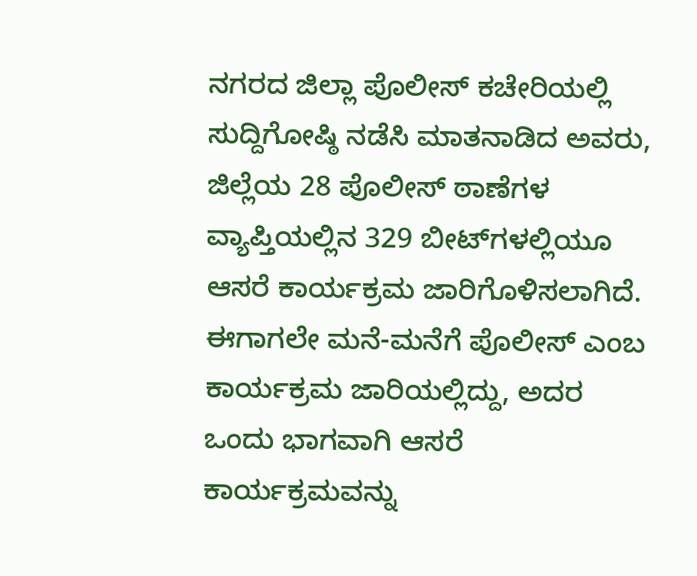ನಗರದ ಜಿಲ್ಲಾ ಪೊಲೀಸ್ ಕಚೇರಿಯಲ್ಲಿ ಸುದ್ದಿಗೋಷ್ಠಿ ನಡೆಸಿ ಮಾತನಾಡಿದ ಅವರು, ಜಿಲ್ಲೆಯ 28 ಪೊಲೀಸ್‌ ಠಾಣೆಗಳ ವ್ಯಾಪ್ತಿಯಲ್ಲಿನ 329 ಬೀಟ್‌ಗಳಲ್ಲಿಯೂ ಆಸರೆ ಕಾರ್ಯಕ್ರಮ ಜಾರಿಗೊಳಿಸಲಾಗಿದೆ. ಈಗಾಗಲೇ ಮನೆ-ಮನೆಗೆ ಪೊಲೀಸ್‌ ಎಂಬ ಕಾರ್ಯಕ್ರಮ ಜಾರಿಯಲ್ಲಿದ್ದು, ಅದರ ಒಂದು ಭಾಗವಾಗಿ ಆಸರೆ ಕಾರ್ಯಕ್ರಮವನ್ನು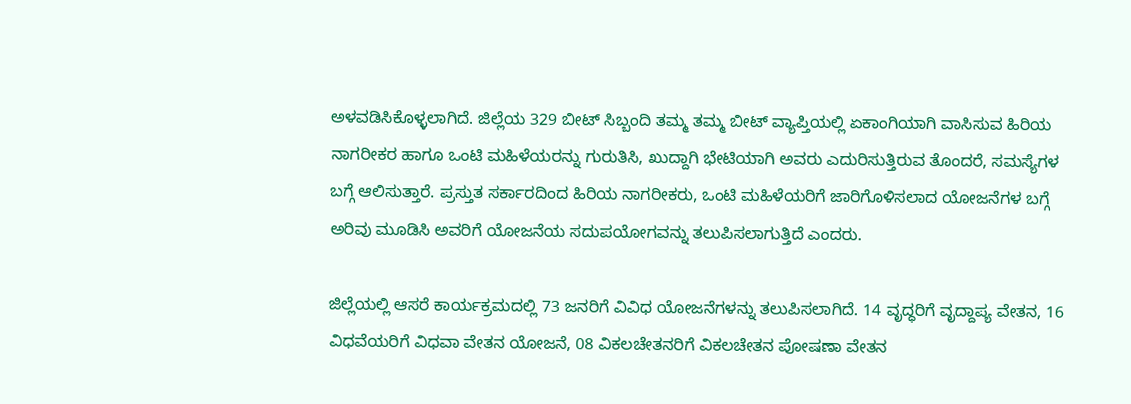ಅಳವಡಿಸಿಕೊಳ್ಳಲಾಗಿದೆ. ಜಿಲ್ಲೆಯ 329 ಬೀಟ್‌ ಸಿಬ್ಬಂದಿ ತಮ್ಮ ತಮ್ಮ ಬೀಟ್‌ ವ್ಯಾಪ್ತಿಯಲ್ಲಿ ಏಕಾಂಗಿಯಾಗಿ ವಾಸಿಸುವ ಹಿರಿಯ ನಾಗರೀಕರ ಹಾಗೂ ಒಂಟಿ ಮಹಿಳೆಯರನ್ನು ಗುರುತಿಸಿ, ಖುದ್ದಾಗಿ ಭೇಟಿಯಾಗಿ ಅವರು ಎದುರಿಸುತ್ತಿರುವ ತೊಂದರೆ, ಸಮಸ್ಯೆಗಳ ಬಗ್ಗೆ ಆಲಿಸುತ್ತಾರೆ. ಪ್ರಸ್ತುತ ಸರ್ಕಾರದಿಂದ ಹಿರಿಯ ನಾಗರೀಕರು, ಒಂಟಿ ಮಹಿಳೆಯರಿಗೆ ಜಾರಿಗೊಳಿಸಲಾದ ಯೋಜನೆಗಳ ಬಗ್ಗೆ ಅರಿವು ಮೂಡಿಸಿ ಅವರಿಗೆ ಯೋಜನೆಯ ಸದುಪಯೋಗವನ್ನು ತಲುಪಿಸಲಾಗುತ್ತಿದೆ ಎಂದರು.

ಜಿಲ್ಲೆಯಲ್ಲಿ ಆಸರೆ ಕಾರ್ಯಕ್ರಮದಲ್ಲಿ 73 ಜನರಿಗೆ ವಿವಿಧ ಯೋಜನೆಗಳನ್ನು ತಲುಪಿಸಲಾಗಿದೆ. 14 ವೃದ್ಧರಿಗೆ ವೃದ್ದಾಪ್ಯ ವೇತನ, 16 ವಿಧವೆಯರಿಗೆ ವಿಧವಾ ವೇತನ ಯೋಜನೆ, 08 ವಿಕಲಚೇತನರಿಗೆ ವಿಕಲಚೇತನ ಪೋಷಣಾ ವೇತನ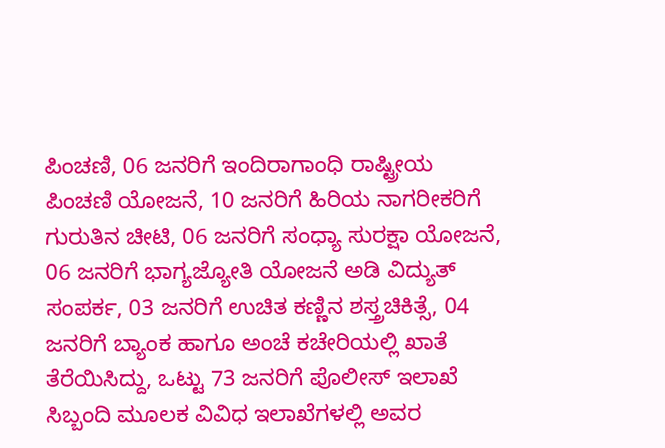ಪಿಂಚಣಿ, 06 ಜನರಿಗೆ ಇಂದಿರಾಗಾಂಧಿ ರಾಷ್ಟ್ರೀಯ ಪಿಂಚಣಿ ಯೋಜನೆ, 10 ಜನರಿಗೆ ಹಿರಿಯ ನಾಗರೀಕರಿಗೆ ಗುರುತಿನ ಚೀಟಿ, 06 ಜನರಿಗೆ ಸಂಧ್ಯಾ ಸುರಕ್ಷಾ ಯೋಜನೆ, 06 ಜನರಿಗೆ ಭಾಗ್ಯಜ್ಯೋತಿ ಯೋಜನೆ ಅಡಿ ವಿದ್ಯುತ್‌ ಸಂಪರ್ಕ, 03 ಜನರಿಗೆ ಉಚಿತ ಕಣ್ಣಿನ ಶಸ್ತ್ರಚಿಕಿತ್ಸೆ, 04 ಜನರಿಗೆ ಬ್ಯಾಂಕ ಹಾಗೂ ಅಂಚೆ ಕಚೇರಿಯಲ್ಲಿ ಖಾತೆ ತೆರೆಯಿಸಿದ್ದು, ಒಟ್ಟು 73 ಜನರಿಗೆ ಪೊಲೀಸ್ ಇಲಾಖೆ ಸಿಬ್ಬಂದಿ ಮೂಲಕ ವಿವಿಧ ಇಲಾಖೆಗಳಲ್ಲಿ ಅವರ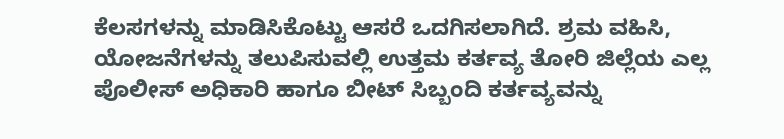ಕೆಲಸಗಳನ್ನು ಮಾಡಿಸಿಕೊಟ್ಟು ಆಸರೆ ಒದಗಿಸಲಾಗಿದೆ. ಶ್ರಮ ವಹಿಸಿ, ಯೋಜನೆಗಳನ್ನು ತಲುಪಿಸುವಲ್ಲಿ ಉತ್ತಮ ಕರ್ತವ್ಯ ತೋರಿ ಜಿಲ್ಲೆಯ ಎಲ್ಲ ಪೊಲೀಸ್‌ ಅಧಿಕಾರಿ ಹಾಗೂ ಬೀಟ್‌ ಸಿಬ್ಬಂದಿ ಕರ್ತವ್ಯವನ್ನು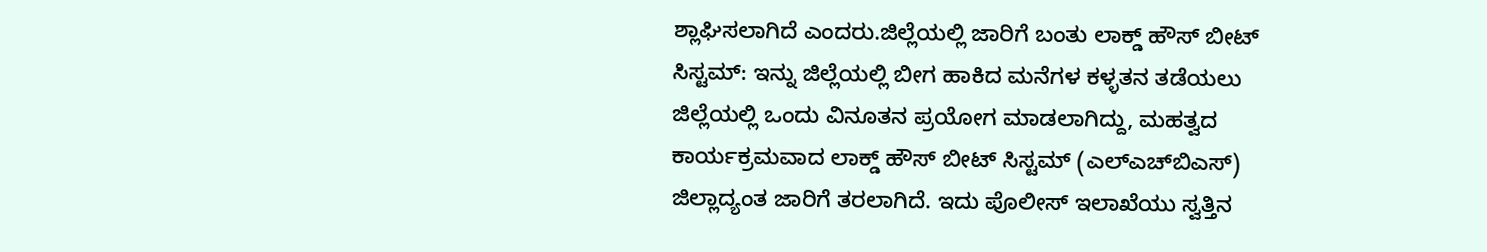ಶ್ಲಾಘಿಸಲಾಗಿದೆ ಎಂದರು.ಜಿಲ್ಲೆಯಲ್ಲಿ ಜಾರಿಗೆ ಬಂತು ಲಾಕ್ಡ್ ಹೌಸ್ ಬೀಟ್ ಸಿಸ್ಟಮ್: ಇನ್ನು ಜಿಲ್ಲೆಯಲ್ಲಿ ಬೀಗ ಹಾಕಿದ ಮನೆಗಳ ಕಳ್ಳತನ ತಡೆಯಲು ಜಿಲ್ಲೆಯಲ್ಲಿ ಒಂದು ವಿನೂತನ ಪ್ರಯೋಗ ಮಾಡಲಾಗಿದ್ದು, ಮಹತ್ವದ ಕಾರ್ಯಕ್ರಮವಾದ ಲಾಕ್ಡ್ ಹೌಸ್ ಬೀಟ್ ಸಿಸ್ಟಮ್ (ಎಲ್‌ಎಚ್‌ಬಿಎಸ್‌) ಜಿಲ್ಲಾದ್ಯಂತ ಜಾರಿಗೆ ತರಲಾಗಿದೆ. ಇದು ಪೊಲೀಸ್‌ ಇಲಾಖೆಯು ಸ್ವತ್ತಿನ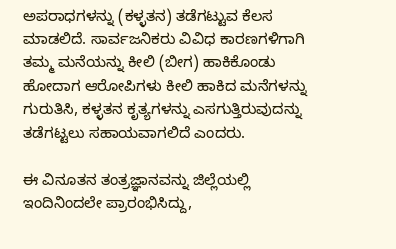ಅಪರಾಧಗಳನ್ನು (ಕಳ್ಳತನ) ತಡೆಗಟ್ಟುವ ಕೆಲಸ ಮಾಡಲಿದೆ. ಸಾರ್ವಜನಿಕರು ವಿವಿಧ ಕಾರಣಗಳಿಗಾಗಿ ತಮ್ಮ ಮನೆಯನ್ನು ಕೀಲಿ (ಬೀಗ) ಹಾಕಿಕೊಂಡು ಹೋದಾಗ ಆರೋಪಿಗಳು ಕೀಲಿ ಹಾಕಿದ ಮನೆಗಳನ್ನು ಗುರುತಿಸಿ, ಕಳ್ಳತನ ಕೃತ್ಯಗಳನ್ನು ಎಸಗುತ್ತಿರುವುದನ್ನು ತಡೆಗಟ್ಟಲು ಸಹಾಯವಾಗಲಿದೆ ಎಂದರು.

ಈ ವಿನೂತನ ತಂತ್ರಜ್ಞಾನವನ್ನು ಜಿಲ್ಲೆಯಲ್ಲಿ ಇಂದಿನಿಂದಲೇ ಪ್ರಾರಂಭಿಸಿದ್ದು,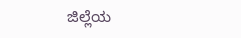ಜಿಲ್ಲೆಯ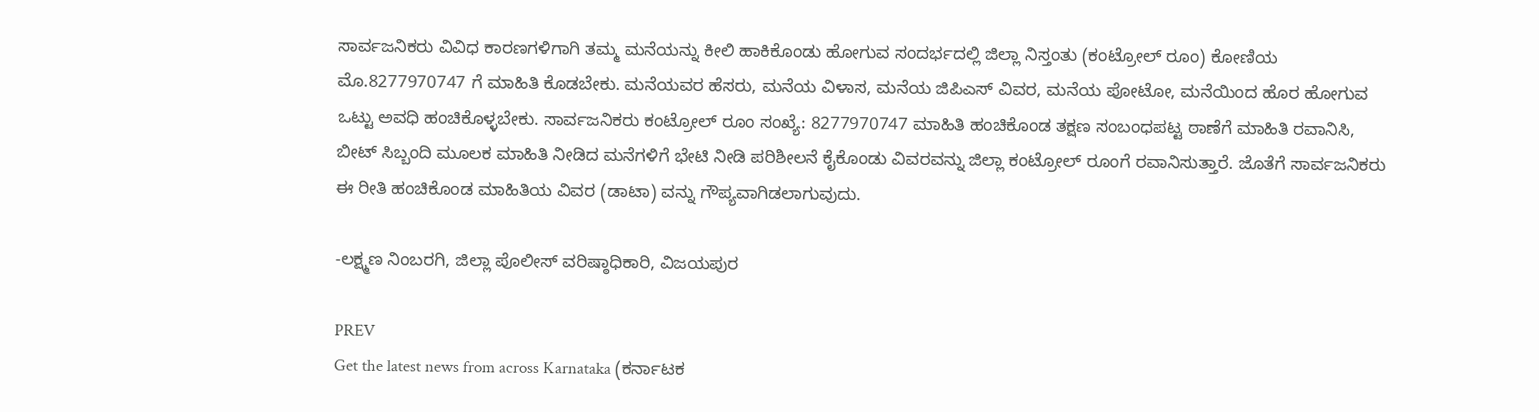ಸಾರ್ವಜನಿಕರು ವಿವಿಧ ಕಾರಣಗಳಿಗಾಗಿ ತಮ್ಮ ಮನೆಯನ್ನು ಕೀಲಿ ಹಾಕಿಕೊಂಡು ಹೋಗುವ ಸಂದರ್ಭದಲ್ಲಿ ಜಿಲ್ಲಾ ನಿಸ್ತಂತು (ಕಂಟ್ರೋಲ್‌ ರೂಂ) ಕೋಣಿಯ ಮೊ.8277970747 ಗೆ ಮಾಹಿತಿ ಕೊಡಬೇಕು. ಮನೆಯವರ ಹೆಸರು, ಮನೆಯ ವಿಳಾಸ, ಮನೆಯ ಜಿಪಿಎಸ್‌ ವಿವರ, ಮನೆಯ ಪೋಟೋ, ಮನೆಯಿಂದ ಹೊರ ಹೋಗುವ ಒಟ್ಟು ಅವಧಿ ಹಂಚಿಕೊಳ್ಳಬೇಕು. ಸಾರ್ವಜನಿಕರು ಕಂಟ್ರೋಲ್‌ ರೂಂ ಸಂಖ್ಯೆ: 8277970747 ಮಾಹಿತಿ ಹಂಚಿಕೊಂಡ ತಕ್ಷಣ ಸಂಬಂಧಪಟ್ಟ ಠಾಣೆಗೆ ಮಾಹಿತಿ ರವಾನಿಸಿ, ಬೀಟ್‌ ಸಿಬ್ಬಂದಿ ಮೂಲಕ ಮಾಹಿತಿ ನೀಡಿದ ಮನೆಗಳಿಗೆ ಭೇಟಿ ನೀಡಿ ಪರಿಶೀಲನೆ ಕೈಕೊಂಡು ವಿವರವನ್ನು ಜಿಲ್ಲಾ ಕಂಟ್ರೋಲ್‌ ರೂಂಗೆ ರವಾನಿಸುತ್ತಾರೆ. ಜೊತೆಗೆ ಸಾರ್ವಜನಿಕರು ಈ ರೀತಿ ಹಂಚಿಕೊಂಡ ಮಾಹಿತಿಯ ವಿವರ (ಡಾಟಾ) ವನ್ನು ಗೌಪ್ಯವಾಗಿಡಲಾಗುವುದು.

-ಲಕ್ಷ್ಮಣ ನಿಂಬರಗಿ, ಜಿಲ್ಲಾ ಪೊಲೀಸ್‌ ವರಿಷ್ಠಾಧಿಕಾರಿ, ವಿಜಯಪುರ

PREV
Get the latest news from across Karnataka (ಕರ್ನಾಟಕ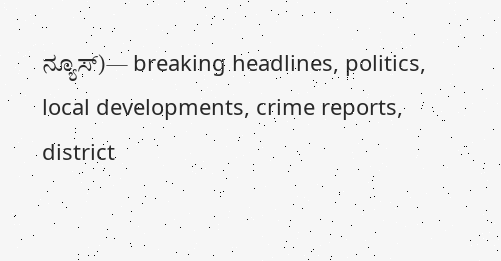ನ್ಯೂಸ್)— breaking headlines, politics, local developments, crime reports, district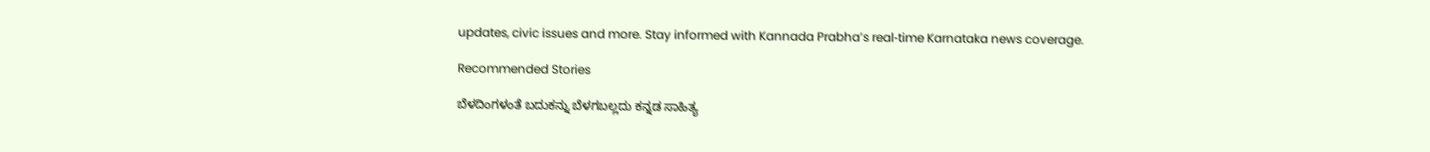updates, civic issues and more. Stay informed with Kannada Prabha’s real‑time Karnataka news coverage.

Recommended Stories

ಬೆಳದಿಂಗಳಂತೆ ಬದುಕನ್ನು ಬೆಳಗಬಲ್ಲದು ಕನ್ನಡ ಸಾಹಿತ್ಯ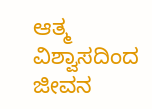ಆತ್ಮ ವಿಶ್ವಾಸದಿಂದ ಜೀವನ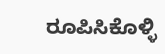ರೂಪಿಸಿಕೊಳ್ಳಿ